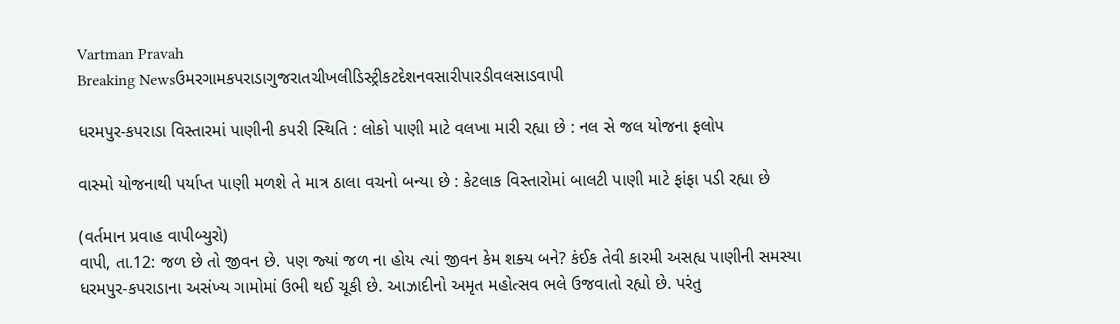Vartman Pravah
Breaking Newsઉમરગામકપરાડાગુજરાતચીખલીડિસ્ટ્રીકટદેશનવસારીપારડીવલસાડવાપી

ધરમપુર-કપરાડા વિસ્‍તારમાં પાણીની કપરી સ્‍થિતિ : લોકો પાણી માટે વલખા મારી રહ્યા છે : નલ સે જલ યોજના ફલોપ

વાસ્‍મો યોજનાથી પર્યાપ્ત પાણી મળશે તે માત્ર ઠાલા વચનો બન્‍યા છે : કેટલાક વિસ્‍તારોમાં બાલટી પાણી માટે ફાંફા પડી રહ્યા છે

(વર્તમાન પ્રવાહ વાપીબ્‍યુરો)
વાપી, તા.12: જળ છે તો જીવન છે. પણ જ્‍યાં જળ ના હોય ત્‍યાં જીવન કેમ શક્‍ય બને? કંઈક તેવી કારમી અસહ્ય પાણીની સમસ્‍યા ધરમપુર-કપરાડાના અસંખ્‍ય ગામોમાં ઉભી થઈ ચૂકી છે. આઝાદીનો અમૃત મહોત્‍સવ ભલે ઉજવાતો રહ્યો છે. પરંતુ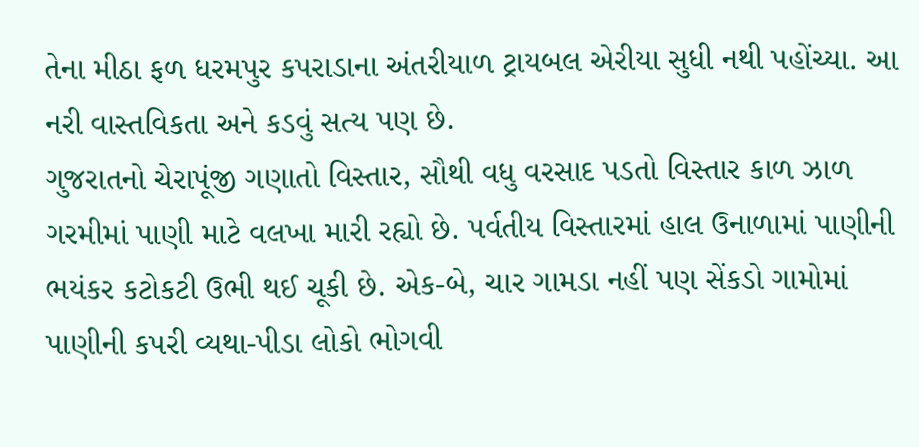તેના મીઠા ફળ ધરમપુર કપરાડાના અંતરીયાળ ટ્રાયબલ એરીયા સુધી નથી પહોંચ્‍યા. આ નરી વાસ્‍તવિકતા અને કડવું સત્‍ય પણ છે.
ગુજરાતનો ચેરાપૂંજી ગણાતો વિસ્‍તાર, સૌથી વધુ વરસાદ પડતો વિસ્‍તાર કાળ ઝાળ ગરમીમાં પાણી માટે વલખા મારી રહ્યો છે. પર્વતીય વિસ્‍તારમાં હાલ ઉનાળામાં પાણીની ભયંકર કટોકટી ઉભી થઈ ચૂકી છે. એક-બે, ચાર ગામડા નહીં પણ સેંકડો ગામોમાં પાણીની કપરી વ્‍યથા-પીડા લોકો ભોગવી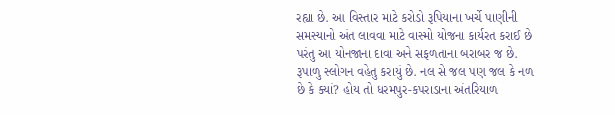રહ્યા છે. આ વિસ્‍તાર માટે કરોડો રૂપિયાના ખર્ચે પાણીની સમસ્‍યાનો અંત લાવવા માટે વાસ્‍મો યોજના કાર્યરત કરાઈ છે પરંતુ આ યોનજાના દાવા અને સફળતાના બરાબર જ છે. રૂપાળુ સ્‍લોગન વહેતુ કરાયું છે. નલ સે જલ પણ જલ કે નળ છે કે ક્‍યાં? હોય તો ધરમપુર-કપરાડાના અંતરિયાળ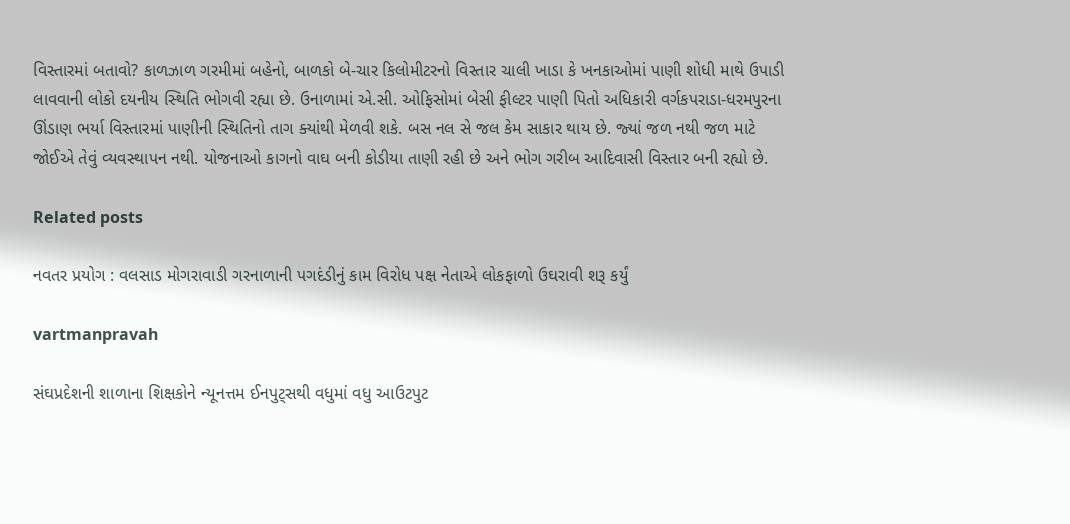વિસ્‍તારમાં બતાવો? કાળઝાળ ગરમીમાં બહેનો, બાળકો બે-ચાર કિલોમીટરનો વિસ્‍તાર ચાલી ખાડા કે ખનકાઓમાં પાણી શોધી માથે ઉપાડી લાવવાની લોકો દયનીય સ્‍થિતિ ભોગવી રહ્યા છે. ઉનાળામાં એ.સી. ઓફિસોમાં બેસી ફીલ્‍ટર પાણી પિતો અધિકારી વર્ગકપરાડા-ધરમપુરના ઊંડાણ ભર્યા વિસ્‍તારમાં પાણીની સ્‍થિતિનો તાગ ક્‍યાંથી મેળવી શકે. બસ નલ સે જલ કેમ સાકાર થાય છે. જ્‍યાં જળ નથી જળ માટે જોઈએ તેવું વ્‍યવસ્‍થાપન નથી. યોજનાઓ કાગનો વાઘ બની કોડીયા તાણી રહી છે અને ભોગ ગરીબ આદિવાસી વિસ્‍તાર બની રહ્યો છે.

Related posts

નવતર પ્રયોગ : વલસાડ મોગરાવાડી ગરનાળાની પગદંડીનું કામ વિરોધ પક્ષ નેતાએ લોકફાળો ઉઘરાવી શરૂ કર્યું

vartmanpravah

સંઘપ્રદેશની શાળાના શિક્ષકોને ન્‍યૂનત્તમ ઈનપુટ્‍સથી વધુમાં વધુ આઉટપુટ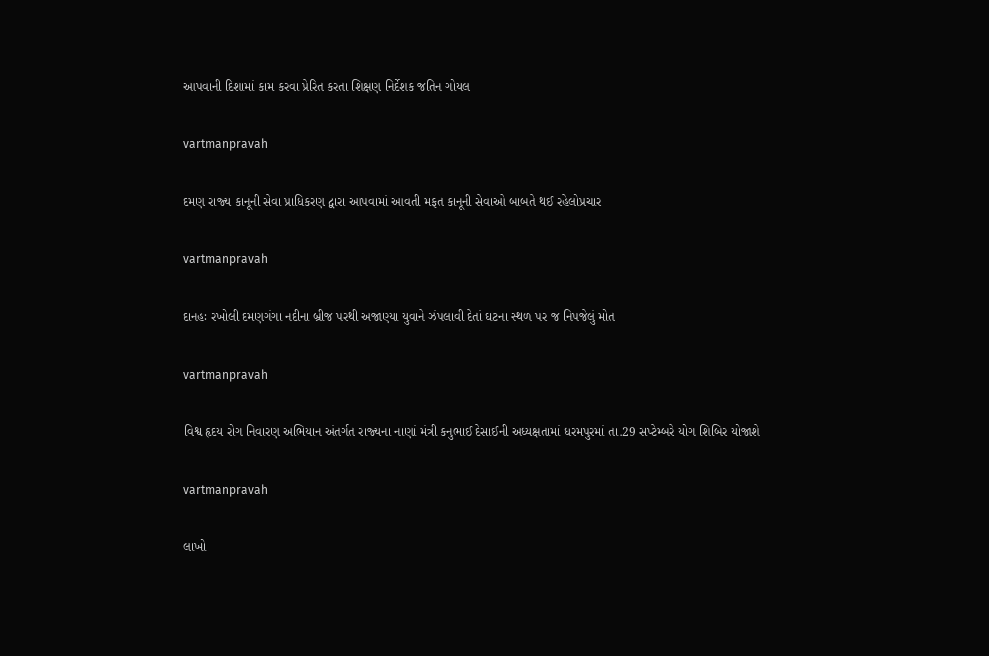આપવાની દિશામાં કામ કરવા પ્રેરિત કરતા શિક્ષણ નિર્દેશક જતિન ગોયલ

vartmanpravah

દમણ રાજ્‍ય કાનૂની સેવા પ્રાધિકરણ દ્વારા આપવામાં આવતી મફત કાનૂની સેવાઓ બાબતે થઈ રહેલોપ્રચાર

vartmanpravah

દાનહઃ રખોલી દમણગંગા નદીના બ્રીજ પરથી અજાણ્‍યા યુવાને ઝંપલાવી દેતાં ઘટના સ્‍થળ પર જ નિપજેલું મોત

vartmanpravah

વિશ્વ હૃદય રોગ નિવારણ અભિયાન અંતર્ગત રાજ્‍યના નાણાં મંત્રી કનુભાઈ દેસાઈની અધ્‍યક્ષતામાં ધરમપુરમાં તા.29 સપ્‍ટેમ્‍બરે યોગ શિબિર યોજાશે

vartmanpravah

લાખો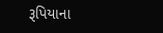રૂપિયાના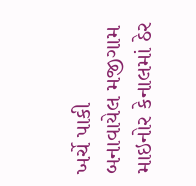ખર્ચે પાકી બનાવાયેલ મજીગામ માઇનોર કેનાલમાં ઠેર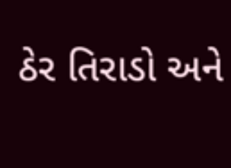ઠેર તિરાડો અને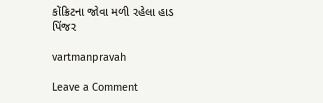કોંક્રિટના જોવા મળી રહેલા હાડ પિંજર

vartmanpravah

Leave a Comment